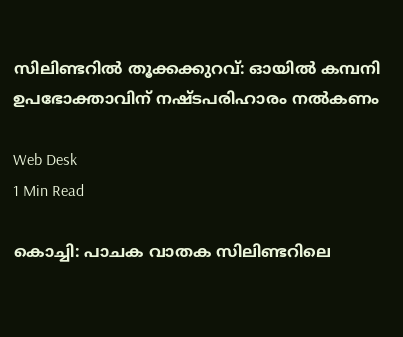സിലിണ്ടറില്‍ തൂക്കക്കുറവ്: ഓയില്‍ കമ്പനി ഉപഭോക്താവിന് നഷ്ടപരിഹാരം നല്‍കണം

Web Desk
1 Min Read

കൊച്ചി: പാചക വാതക സിലിണ്ടറിലെ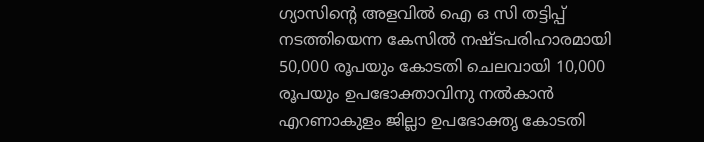ഗ്യാസിന്റെ അളവില്‍ ഐ ഒ സി തട്ടിപ്പ് നടത്തിയെന്ന കേസില്‍ നഷ്ടപരിഹാരമായി 50,000 രൂപയും കോടതി ചെലവായി 10,000 രൂപയും ഉപഭോക്താവിനു നല്‍കാന്‍ എറണാകുളം ജില്ലാ ഉപഭോക്തൃ കോടതി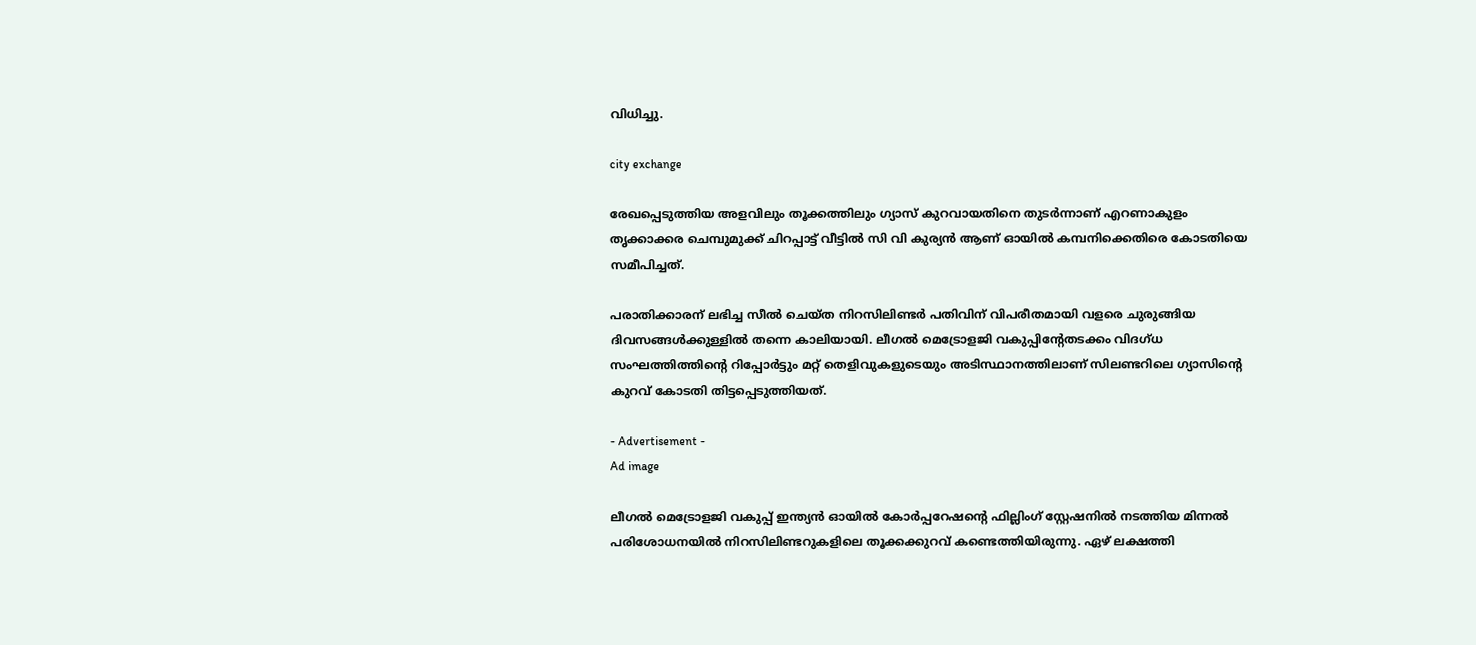വിധിച്ചു.

city exchange

രേഖപ്പെടുത്തിയ അളവിലും തൂക്കത്തിലും ഗ്യാസ് കുറവായതിനെ തുടര്‍ന്നാണ് എറണാകുളം തൃക്കാക്കര ചെമ്പുമുക്ക് ചിറപ്പാട്ട് വീട്ടില്‍ സി വി കുര്യന്‍ ആണ് ഓയില്‍ കമ്പനിക്കെതിരെ കോടതിയെ സമീപിച്ചത്.

പരാതിക്കാരന് ലഭിച്ച സീല്‍ ചെയ്ത നിറസിലിണ്ടര്‍ പതിവിന് വിപരീതമായി വളരെ ചുരുങ്ങിയ ദിവസങ്ങള്‍ക്കുള്ളില്‍ തന്നെ കാലിയായി. ലീഗല്‍ മെട്രോളജി വകുപ്പിന്റേതടക്കം വിദഗ്ധ സംഘത്തിത്തിന്റെ റിപ്പോര്‍ട്ടും മറ്റ് തെളിവുകളുടെയും അടിസ്ഥാനത്തിലാണ് സിലണ്ടറിലെ ഗ്യാസിന്റെ കുറവ് കോടതി തിട്ടപ്പെടുത്തിയത്.

- Advertisement -
Ad image

ലീഗല്‍ മെട്രോളജി വകുപ്പ് ഇന്ത്യന്‍ ഓയില്‍ കോര്‍പ്പറേഷന്റെ ഫില്ലിംഗ് സ്റ്റേഷനില്‍ നടത്തിയ മിന്നല്‍ പരിശോധനയില്‍ നിറസിലിണ്ടറുകളിലെ തൂക്കക്കുറവ് കണ്ടെത്തിയിരുന്നു. ഏഴ് ലക്ഷത്തി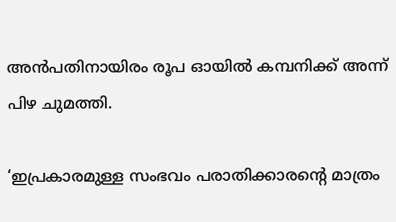അന്‍പതിനായിരം രൂപ ഓയില്‍ കമ്പനിക്ക് അന്ന് പിഴ ചുമത്തി.

‘ഇപ്രകാരമുള്ള സംഭവം പരാതിക്കാരന്റെ മാത്രം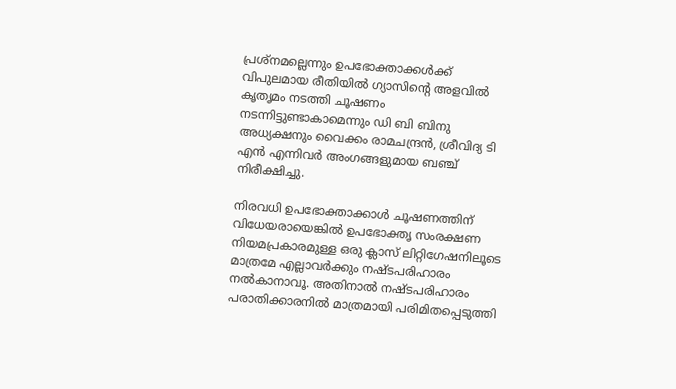പ്രശ്നമല്ലെന്നും ഉപഭോക്താക്കള്‍ക്ക് വിപുലമായ രീതിയില്‍ ഗ്യാസിന്റെ അളവില്‍ കൃതൃമം നടത്തി ചൂഷണം നടന്നിട്ടുണ്ടാകാമെന്നും ഡി ബി ബിനു അധ്യക്ഷനും വൈക്കം രാമചന്ദ്രന്‍, ശ്രീവിദ്യ ടി എന്‍ എന്നിവര്‍ അംഗങ്ങളുമായ ബഞ്ച് നിരീക്ഷിച്ചു.

നിരവധി ഉപഭോക്താക്കാള്‍ ചൂഷണത്തിന് വിധേയരായെങ്കില്‍ ഉപഭോക്തൃ സംരക്ഷണ നിയമപ്രകാരമുള്ള ഒരു ക്ലാസ് ലിറ്റിഗേഷനിലൂടെ മാത്രമേ എല്ലാവര്‍ക്കും നഷ്ടപരിഹാരം നല്‍കാനാവൂ. അതിനാല്‍ നഷ്ടപരിഹാരം പരാതിക്കാരനില്‍ മാത്രമായി പരിമിതപ്പെടുത്തി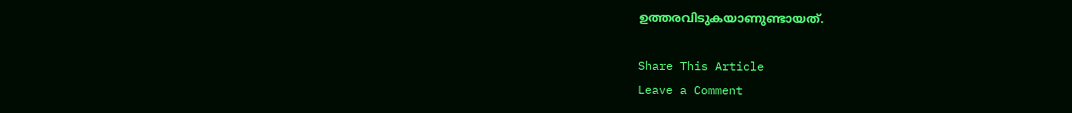ഉത്തരവിടുകയാണുണ്ടായത്.

Share This Article
Leave a Comment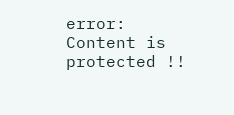error: Content is protected !!